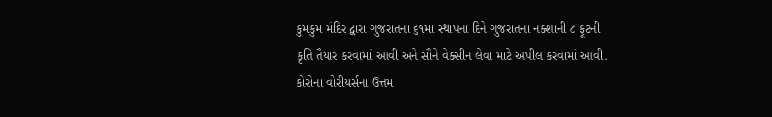કુમકુમ મંદિર દ્વારા ગુજરાતના ૬૧મા સ્થાપના દિને ગુજરાતના નક્શાની ૮ ફૂટની કૃતિ તૈયાર કરવામાં આવી અને સૌને વેક્સીન લેવા માટે અપીલ કરવામાં આવી.
કોરોના વોરીયર્સના ઉત્તમ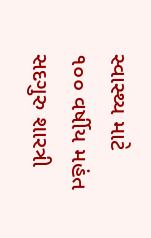સ્વાસ્થ્ય માટે ૧૦૦ વર્ષીય મહંત સદગુરુ શારત્રી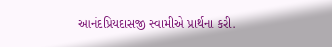આનંદપ્રિયદાસજી સ્વામીએ પ્રાર્થના કરી.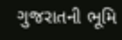ગુજરાતની ભૂમિ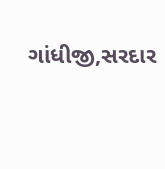ગાંધીજી,સરદાર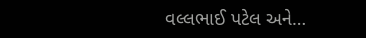વલ્લભાઈ પટેલ અને…